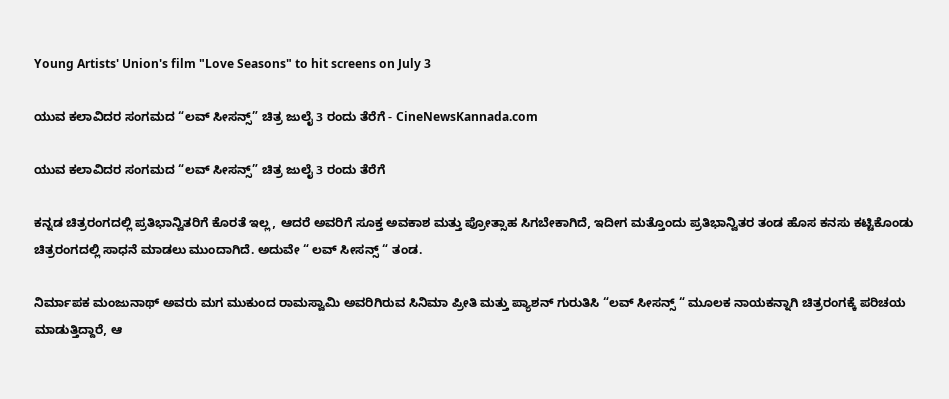Young Artists' Union's film "Love Seasons" to hit screens on July 3

ಯುವ ಕಲಾವಿದರ ಸಂಗಮದ “ಲವ್ ಸೀಸನ್ಸ್” ಚಿತ್ರ ಜುಲೈ 3 ರಂದು ತೆರೆಗೆ - CineNewsKannada.com

ಯುವ ಕಲಾವಿದರ ಸಂಗಮದ “ಲವ್ ಸೀಸನ್ಸ್” ಚಿತ್ರ ಜುಲೈ 3 ರಂದು ತೆರೆಗೆ

ಕನ್ನಡ ಚಿತ್ರರಂಗದಲ್ಲಿ ಪ್ರತಿಭಾನ್ವಿತರಿಗೆ ಕೊರತೆ ಇಲ್ಲ, ಆದರೆ ಅವರಿಗೆ ಸೂಕ್ತ ಅವಕಾಶ ಮತ್ತು ಪ್ರೋತ್ಸಾಹ ಸಿಗಬೇಕಾಗಿದೆ, ಇದೀಗ ಮತ್ತೊಂದು ಪ್ರತಿಭಾನ್ವಿತರ ತಂಡ ಹೊಸ ಕನಸು ಕಟ್ಟಿಕೊಂಡು ಚಿತ್ರರಂಗದಲ್ಲಿ ಸಾಧನೆ ಮಾಡಲು ಮುಂದಾಗಿದೆ. ಅದುವೇ “ ಲವ್ ಸೀಸನ್ಸ್ “ ತಂಡ.

ನಿರ್ಮಾಪಕ ಮಂಜುನಾಥ್ ಅವರು ಮಗ ಮುಕುಂದ ರಾಮಸ್ವಾಮಿ ಅವರಿಗಿರುವ ಸಿನಿಮಾ ಪ್ರೀತಿ ಮತ್ತು ಪ್ಯಾಶನ್ ಗುರುತಿಸಿ “ಲವ್ ಸೀಸನ್ಸ್ “ ಮೂಲಕ ನಾಯಕನ್ನಾಗಿ ಚಿತ್ರರಂಗಕ್ಕೆ ಪರಿಚಯ ಮಾಡುತ್ತಿದ್ದಾರೆ, ಆ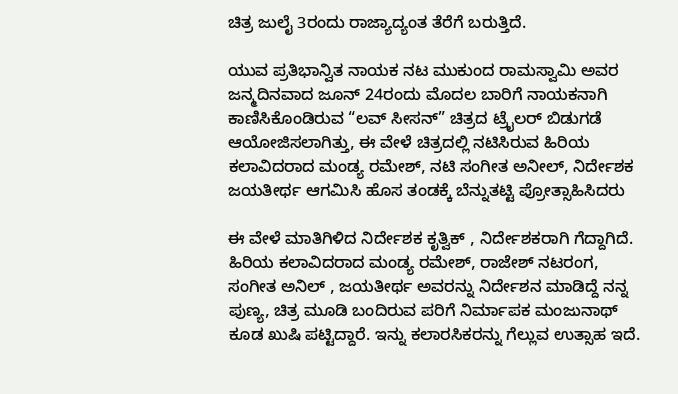ಚಿತ್ರ ಜುಲೈ 3ರಂದು ರಾಜ್ಯಾದ್ಯಂತ ತೆರೆಗೆ ಬರುತ್ತಿದೆ.

ಯುವ ಪ್ರತಿಭಾನ್ವಿತ ನಾಯಕ ನಟ ಮುಕುಂದ ರಾಮಸ್ವಾಮಿ ಅವರ ಜನ್ಮದಿನವಾದ ಜೂನ್ 24ರಂದು ಮೊದಲ ಬಾರಿಗೆ ನಾಯಕನಾಗಿ ಕಾಣಿಸಿಕೊಂಡಿರುವ “ಲವ್ ಸೀಸನ್” ಚಿತ್ರದ ಟ್ರೈಲರ್ ಬಿಡುಗಡೆ ಆಯೋಜಿಸಲಾಗಿತ್ತು, ಈ ವೇಳೆ ಚಿತ್ರದಲ್ಲಿ ನಟಿಸಿರುವ ಹಿರಿಯ ಕಲಾವಿದರಾದ ಮಂಡ್ಯ ರಮೇಶ್, ನಟಿ ಸಂಗೀತ ಅನೀಲ್, ನಿರ್ದೇಶಕ ಜಯತೀರ್ಥ ಆಗಮಿಸಿ ಹೊಸ ತಂಡಕ್ಕೆ ಬೆನ್ನುತಟ್ಟಿ ಪ್ರೋತ್ಸಾಹಿಸಿದರು

ಈ ವೇಳೆ ಮಾತಿಗಿಳಿದ ನಿರ್ದೇಶಕ ಕೃತ್ವಿಕ್ , ನಿರ್ದೇಶಕರಾಗಿ ಗೆದ್ದಾಗಿದೆ. ಹಿರಿಯ ಕಲಾವಿದರಾದ ಮಂಡ್ಯ ರಮೇಶ್, ರಾಜೇಶ್ ನಟರಂಗ, ಸಂಗೀತ ಅನಿಲ್ , ಜಯತೀರ್ಥ ಅವರನ್ನು ನಿರ್ದೇಶನ ಮಾಡಿದ್ದೆ ನನ್ನ ಪುಣ್ಯ, ಚಿತ್ರ ಮೂಡಿ ಬಂದಿರುವ ಪರಿಗೆ ನಿರ್ಮಾಪಕ ಮಂಜುನಾಥ್ ಕೂಡ ಖುಷಿ ಪಟ್ಟಿದ್ದಾರೆ. ಇನ್ನು ಕಲಾರಸಿಕರನ್ನು ಗೆಲ್ಲುವ ಉತ್ಸಾಹ ಇದೆ.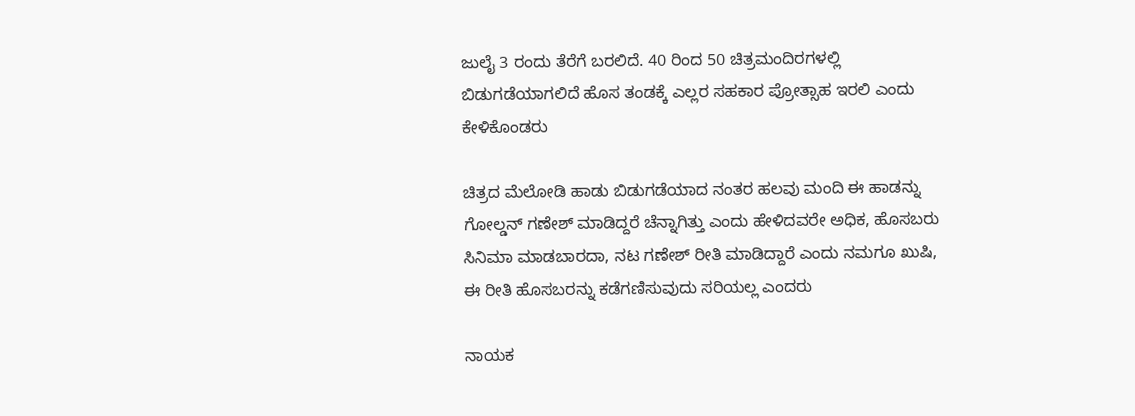ಜುಲೈ 3 ರಂದು ತೆರೆಗೆ ಬರಲಿದೆ. 40 ರಿಂದ 50 ಚಿತ್ರಮಂದಿರಗಳಲ್ಲಿ ಬಿಡುಗಡೆಯಾಗಲಿದೆ ಹೊಸ ತಂಡಕ್ಕೆ ಎಲ್ಲರ ಸಹಕಾರ ಪ್ರೋತ್ಸಾಹ ಇರಲಿ ಎಂದು ಕೇಳಿಕೊಂಡರು

ಚಿತ್ರದ ಮೆಲೋಡಿ ಹಾಡು ಬಿಡುಗಡೆಯಾದ ನಂತರ ಹಲವು ಮಂದಿ ಈ ಹಾಡನ್ನು ಗೋಲ್ಡನ್ ಗಣೇಶ್ ಮಾಡಿದ್ದರೆ ಚೆನ್ನಾಗಿತ್ತು ಎಂದು ಹೇಳಿದವರೇ ಅಧಿಕ, ಹೊಸಬರು ಸಿನಿಮಾ ಮಾಡಬಾರದಾ, ನಟ ಗಣೇಶ್ ರೀತಿ ಮಾಡಿದ್ದಾರೆ ಎಂದು ನಮಗೂ ಖುಷಿ, ಈ ರೀತಿ ಹೊಸಬರನ್ನು ಕಡೆಗಣಿಸುವುದು ಸರಿಯಲ್ಲ ಎಂದರು

ನಾಯಕ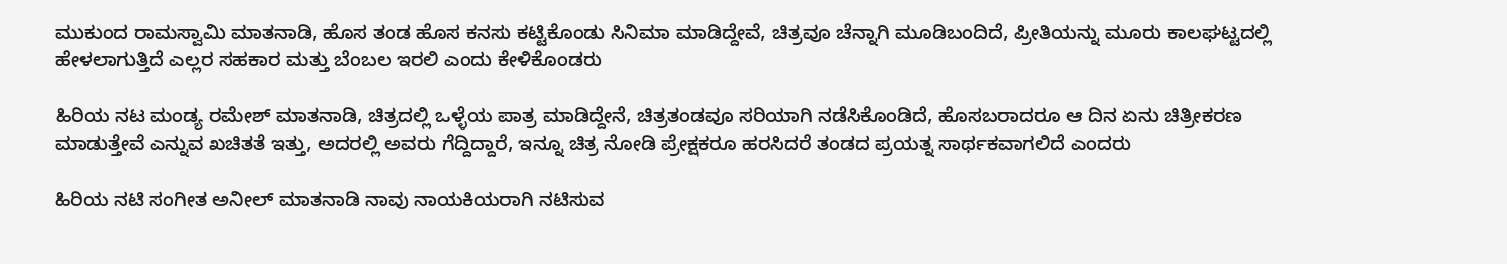ಮುಕುಂದ ರಾಮಸ್ವಾಮಿ ಮಾತನಾಡಿ, ಹೊಸ ತಂಡ ಹೊಸ ಕನಸು ಕಟ್ಟಿಕೊಂಡು ಸಿನಿಮಾ ಮಾಡಿದ್ದೇವೆ, ಚಿತ್ರವೂ ಚೆನ್ನಾಗಿ ಮೂಡಿಬಂದಿದೆ, ಪ್ರೀತಿಯನ್ನು ಮೂರು ಕಾಲಘಟ್ಟದಲ್ಲಿ ಹೇಳಲಾಗುತ್ತಿದೆ ಎಲ್ಲರ ಸಹಕಾರ ಮತ್ತು ಬೆಂಬಲ ಇರಲಿ ಎಂದು ಕೇಳಿಕೊಂಡರು

ಹಿರಿಯ ನಟ ಮಂಡ್ಯ ರಮೇಶ್ ಮಾತನಾಡಿ, ಚಿತ್ರದಲ್ಲಿ ಒಳ್ಳೆಯ ಪಾತ್ರ ಮಾಡಿದ್ದೇನೆ, ಚಿತ್ರತಂಡವೂ ಸರಿಯಾಗಿ ನಡೆಸಿಕೊಂಡಿದೆ, ಹೊಸಬರಾದರೂ ಆ ದಿನ ಏನು ಚಿತ್ರೀಕರಣ ಮಾಡುತ್ತೇವೆ ಎನ್ನುವ ಖಚಿತತೆ ಇತ್ತು, ಅದರಲ್ಲಿ ಅವರು ಗೆದ್ದಿದ್ದಾರೆ, ಇನ್ನೂ ಚಿತ್ರ ನೋಡಿ ಪ್ರೇಕ್ಷಕರೂ ಹರಸಿದರೆ ತಂಡದ ಪ್ರಯತ್ನ ಸಾರ್ಥಕವಾಗಲಿದೆ ಎಂದರು

ಹಿರಿಯ ನಟಿ ಸಂಗೀತ ಅನೀಲ್ ಮಾತನಾಡಿ ನಾವು ನಾಯಕಿಯರಾಗಿ ನಟಿಸುವ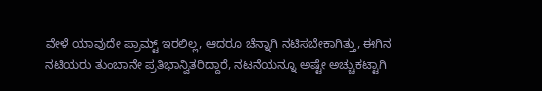ವೇಳೆ ಯಾವುದೇ ಪ್ರಾಮ್ಟ್ ಇರಲಿಲ್ಲ, ಆದರೂ ಚೆನ್ನಾಗಿ ನಟಿಸಬೇಕಾಗಿತ್ತು, ಈಗಿನ ನಟಿಯರು ತುಂಬಾನೇ ಪ್ರತಿಭಾನ್ವಿತರಿದ್ದಾರೆ, ನಟನೆಯನ್ನೂ ಅಷ್ಟೇ ಅಚ್ಚುಕಟ್ಟಾಗಿ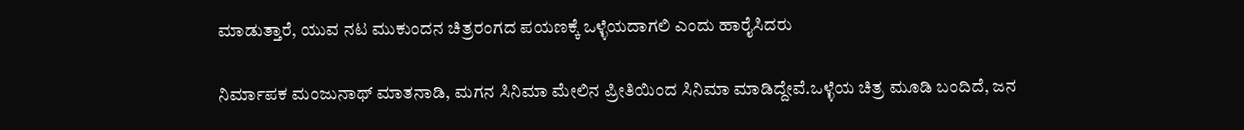ಮಾಡುತ್ತಾರೆ, ಯುವ ನಟ ಮುಕುಂದನ ಚಿತ್ರರಂಗದ ಪಯಣಕ್ಕೆ ಒಳ್ಳೆಯದಾಗಲಿ ಎಂದು ಹಾರೈಸಿದರು

ನಿರ್ಮಾಪಕ ಮಂಜುನಾಥ್ ಮಾತನಾಡಿ, ಮಗನ ಸಿನಿಮಾ ಮೇಲಿನ ಪ್ರೀತಿಯಿಂದ ಸಿನಿಮಾ ಮಾಡಿದ್ದೇವೆ.ಒಳ್ಳೆಯ ಚಿತ್ರ ಮೂಡಿ ಬಂದಿದೆ, ಜನ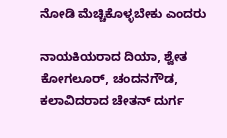ನೋಡಿ ಮೆಚ್ಚಿಕೊಳ್ಳಬೇಕು ಎಂದರು

ನಾಯಕಿಯರಾದ ದಿಯಾ, ಶ್ವೇತ ಕೋಗಲೂರ್, ಚಂದನಗೌಡ, ಕಲಾವಿದರಾದ ಚೇತನ್ ದುರ್ಗ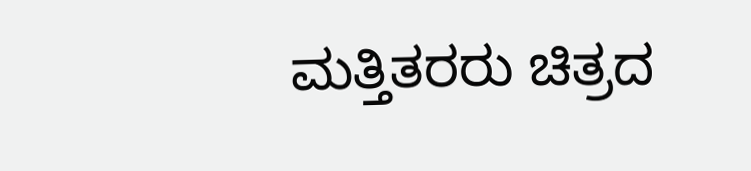ಮತ್ತಿತರರು ಚಿತ್ರದ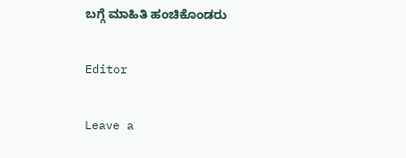ಬಗ್ಗೆ ಮಾಹಿತಿ ಹಂಚಿಕೊಂಡರು

Editor

Leave a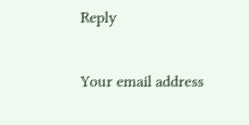Reply

Your email address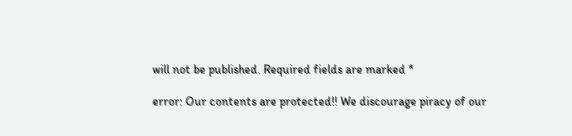will not be published. Required fields are marked *

error: Our contents are protected!! We discourage piracy of our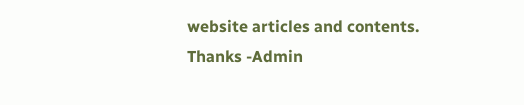website articles and contents. Thanks -Admin